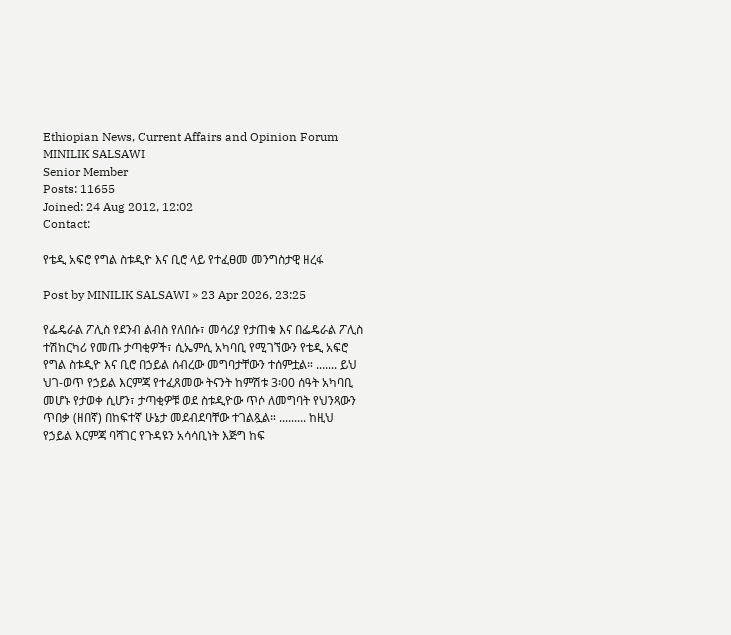Ethiopian News, Current Affairs and Opinion Forum
MINILIK SALSAWI
Senior Member
Posts: 11655
Joined: 24 Aug 2012, 12:02
Contact:

የቴዲ አፍሮ የግል ስቱዲዮ እና ቢሮ ላይ የተፈፀመ መንግስታዊ ዘረፋ

Post by MINILIK SALSAWI » 23 Apr 2026, 23:25

የፌዴራል ፖሊስ የደንብ ልብስ የለበሱ፣ መሳሪያ የታጠቁ እና በፌዴራል ፖሊስ ተሽከርካሪ የመጡ ታጣቂዎች፣ ሲኤምሲ አካባቢ የሚገኘውን የቴዲ አፍሮ የግል ስቱዲዮ እና ቢሮ በኃይል ሰብረው መግባታቸውን ተሰምቷል። ....... ይህ ህገ-ወጥ የኃይል እርምጃ የተፈጸመው ትናንት ከምሽቱ 3፡00 ሰዓት አካባቢ መሆኑ የታወቀ ሲሆን፣ ታጣቂዎቹ ወደ ስቱዲዮው ጥሶ ለመግባት የህንጻውን ጥበቃ (ዘበኛ) በከፍተኛ ሁኔታ መደብደባቸው ተገልጿል። ......... ከዚህ የኃይል እርምጃ ባሻገር የጉዳዩን አሳሳቢነት እጅግ ከፍ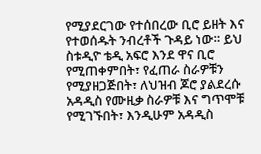የሚያደርገው የተሰበረው ቢሮ ይዘት እና የተወሰዱት ንብረቶች ጉዳይ ነው። ይህ ስቱዲዮ ቴዲ አፍሮ እንደ ዋና ቢሮ የሚጠቀምበት፣ የፈጠራ ስራዎቹን የሚያዘጋጅበት፣ ለህዝብ ጆሮ ያልደረሱ አዳዲስ የሙዚቃ ስራዎቹ እና ግጥሞቹ የሚገኙበት፣ እንዲሁም አዳዲስ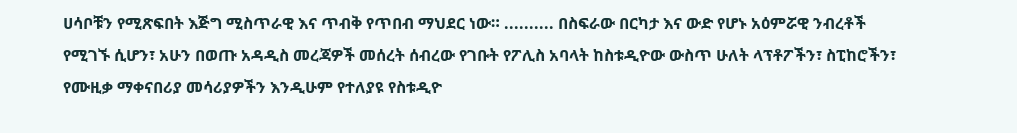ሀሳቦቹን የሚጽፍበት እጅግ ሚስጥራዊ እና ጥብቅ የጥበብ ማህደር ነው። .......... በስፍራው በርካታ እና ውድ የሆኑ አዕምሯዊ ንብረቶች የሚገኙ ሲሆን፣ አሁን በወጡ አዳዲስ መረጃዎች መሰረት ሰብረው የገቡት የፖሊስ አባላት ከስቱዲዮው ውስጥ ሁለት ላፕቶፖችን፣ ስፒከሮችን፣ የሙዚቃ ማቀናበሪያ መሳሪያዎችን እንዲሁም የተለያዩ የስቱዲዮ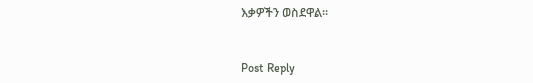እቃዎችን ወስደዋል።


Post Reply